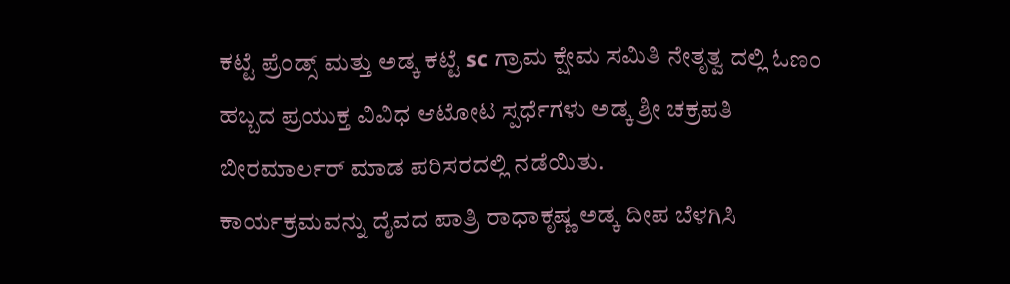ಕಟ್ಟೆ ಪ್ರೆಂಡ್ಸ್ ಮತ್ತು ಅಡ್ಕ ಕಟ್ಟೆ sc ಗ್ರಾಮ ಕ್ಷೇಮ ಸಮಿತಿ ನೇತೃತ್ವ ದಲ್ಲಿ ಓಣಂ ಹಬ್ಬದ ಪ್ರಯುಕ್ತ ವಿವಿಧ ಆಟೋಟ ಸ್ಪರ್ಧೆಗಳು ಅಡ್ಕ ಶ್ರೀ ಚಕ್ರಪತಿ ಬೀರಮಾರ್ಲರ್ ಮಾಡ ಪರಿಸರದಲ್ಲಿ ನಡೆಯಿತು.
ಕಾರ್ಯಕ್ರಮವನ್ನು ದೈವದ ಪಾತ್ರಿ ರಾಧಾಕೃಷ್ಣ ಅಡ್ಕ ದೀಪ ಬೆಳಗಿಸಿ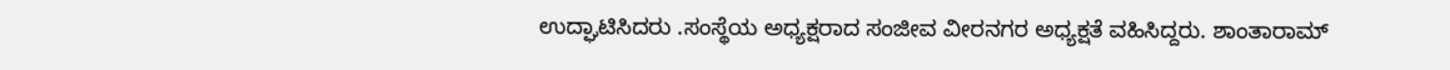ಉದ್ಘಾಟಿಸಿದರು .ಸಂಸ್ಥೆಯ ಅಧ್ಯಕ್ಷರಾದ ಸಂಜೀವ ವೀರನಗರ ಅಧ್ಯಕ್ಷತೆ ವಹಿಸಿದ್ದರು. ಶಾಂತಾರಾಮ್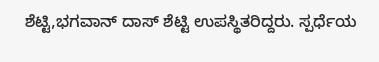ಶೆಟ್ಟಿ,ಭಗವಾನ್ ದಾಸ್ ಶೆಟ್ಟಿ ಉಪಸ್ಥಿತರಿದ್ದರು. ಸ್ಪರ್ಧೆಯ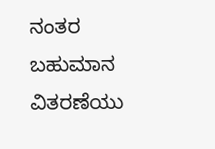ನಂತರ ಬಹುಮಾನ ವಿತರಣೆಯು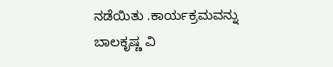ನಡೆಯಿತು .ಕಾರ್ಯಕ್ರಮವನ್ನು ಬಾಲಕೃಷ್ಣ ವಿ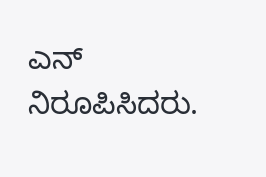ಎನ್ ನಿರೂಪಿಸಿದರು.